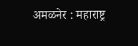अमळनेर : महाराष्ट्र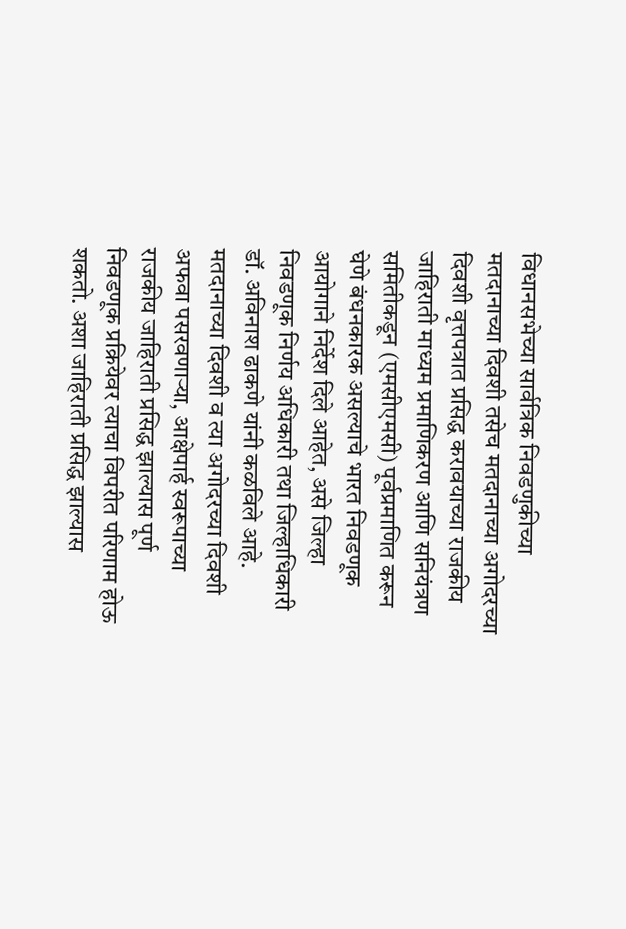विधानसभेच्या सार्वत्रिक निवडणुकीच्या मतदानाच्या दिवशी तसेच मतदानाच्या अगोदरच्या दिवशी वृत्तपत्रात प्रसिद्ध करावयाच्या राजकीय जाहिराती माध्यम प्रमाणिकरण आणि सनियंत्रण समितीकडून (एमसीएमसी) पूर्वप्रमाणित करून घेणे बंधनकारक असल्याचे भारत निवडणूक आयोगाने निर्देश दिले आहेत, असे जिल्हा निवडणूक निर्णय अधिकारी तथा जिल्हाधिकारी डॉ. अविनाश ढाकणे यांनी कळविले आहे.
मतदानाच्या दिवशी व त्या अगोदरच्या दिवशी अफवा पसरवणाऱ्या, आक्षेपार्ह स्वरूपाच्या राजकीय जाहिराती प्रसिद्ध झाल्यास पूर्ण निवडणूक प्रक्रियेवर त्याचा विपरीत परिणाम होऊ शकतो. अशा जाहिराती प्रसिद्ध झाल्यास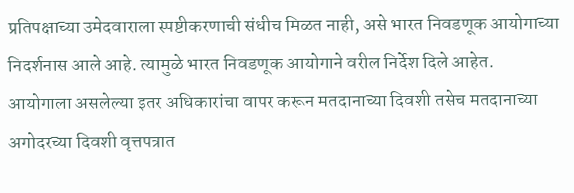प्रतिपक्षाच्या उमेदवाराला स्पष्टीकरणाची संधीच मिळत नाही, असे भारत निवडणूक आयोगाच्या निदर्शनास आले आहे. त्यामुळे भारत निवडणूक आयोगाने वरील निर्देश दिले आहेत.
आयोगाला असलेल्या इतर अधिकारांचा वापर करून मतदानाच्या दिवशी तसेच मतदानाच्या अगोदरच्या दिवशी वृत्तपत्रात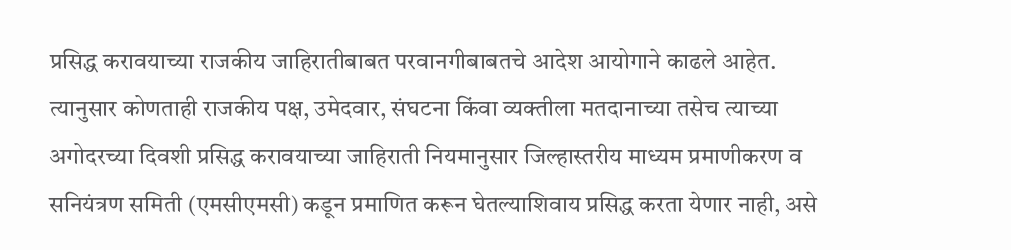प्रसिद्ध करावयाच्या राजकीय जाहिरातीबाबत परवानगीबाबतचे आदेश आयोगाने काढले आहेत. त्यानुसार कोणताही राजकीय पक्ष, उमेदवार, संघटना किंवा व्यक्तीला मतदानाच्या तसेच त्याच्या अगोदरच्या दिवशी प्रसिद्ध करावयाच्या जाहिराती नियमानुसार जिल्हास्तरीय माध्यम प्रमाणीकरण व सनियंत्रण समिती (एमसीएमसी) कडून प्रमाणित करून घेतल्याशिवाय प्रसिद्ध करता येणार नाही, असे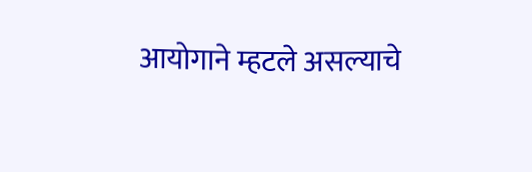आयोगाने म्हटले असल्याचे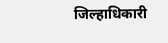जिल्हाधिकारी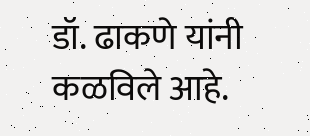डॉ. ढाकणे यांनी कळविले आहे.